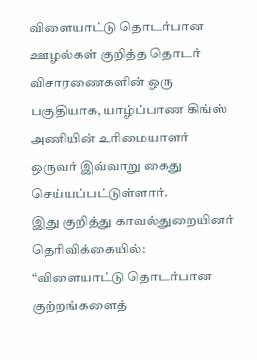விளையாட்டு தொடர்பான ஊழல்கள் குறித்த தொடர் விசாரணைகளின் ஒரு பகுதியாக, யாழ்ப்பாண கிங்ஸ் அணியின் உரிமையாளர் ஒருவர் இவ்வாறு கைது செய்யப்பட்டுள்ளார்.
இது குறித்து காவல்துறையினர் தெரிவிக்கையில்:
“விளையாட்டு தொடர்பான குற்றங்களைத்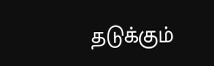தடுக்கும்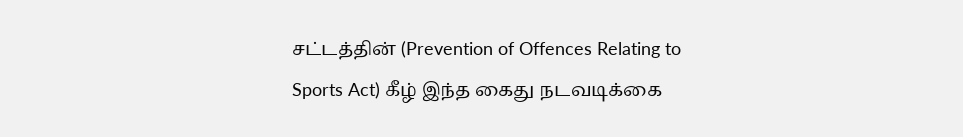சட்டத்தின் (Prevention of Offences Relating to Sports Act) கீழ் இந்த கைது நடவடிக்கை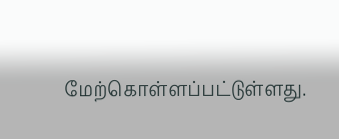மேற்கொள்ளப்பட்டுள்ளது.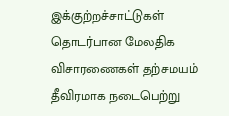இக்குற்றச்சாட்டுகள் தொடர்பான மேலதிக விசாரணைகள் தற்சமயம் தீவிரமாக நடைபெற்று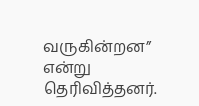வருகின்றன” என்று தெரிவித்தனர்.